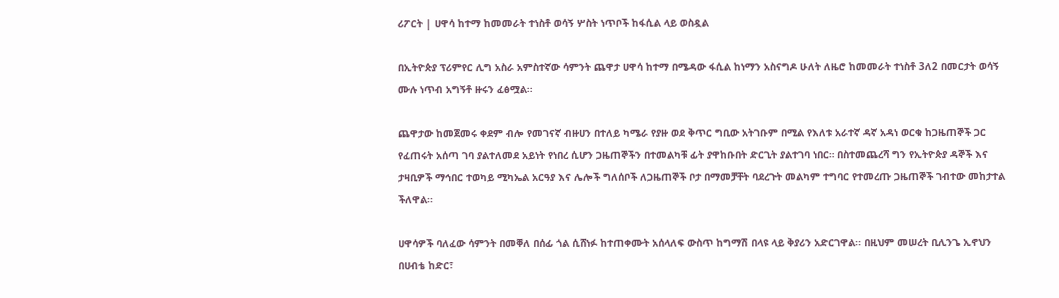ሪፖርት | ሀዋሳ ከተማ ከመመራት ተነስቶ ወሳኝ ሦስት ነጥቦች ከፋሲል ላይ ወስዷል

በኢትዮጵያ ፕሪምየር ሊግ አስራ አምስተኛው ሳምንት ጨዋታ ሀዋሳ ከተማ በሜዳው ፋሲል ከነማን አስናግዶ ሁለት ለዜሮ ከመመራት ተነስቶ 3ለ2 በመርታት ወሳኝ ሙሉ ነጥብ አግኝቶ ዙሩን ፈፅሟል፡፡

ጨዋታው ከመጀመሩ ቀደም ብሎ የመገናኛ ብዙሀን በተለይ ካሜራ የያዙ ወደ ቅጥር ግቢው አትገቡም በሚል የእለቱ አራተኛ ዳኛ አዳነ ወርቁ ከጋዜጠኞች ጋር የፈጠሩት አሰጣ ገባ ያልተለመደ አይነት የነበረ ሲሆን ጋዜጠኞችን በተመልካቹ ፊት ያዋከቡበት ድርጊት ያልተገባ ነበር። በስተመጨረሻ ግን የኢትዮጵያ ዳኞች እና ታዛቢዎች ማኅበር ተወካይ ሚካኤል አርዓያ እና ሌሎች ግለሰቦች ለጋዜጠኞች ቦታ በማመቻቸት ባደረጉት መልካም ተግባር የተመረጡ ጋዜጠኞች ገብተው መከታተል ችለዋል፡፡

ሀዋሳዎች ባለፈው ሳምንት በመቐለ በሰፊ ጎል ሲሸነፉ ከተጠቀሙት አሰላለፍ ውስጥ ከግማሽ በላዩ ላይ ቅያሪን አድርገዋል፡፡ በዚህም መሠረት ቢሊንጌ ኢኖህን በሀብቴ ከድር፣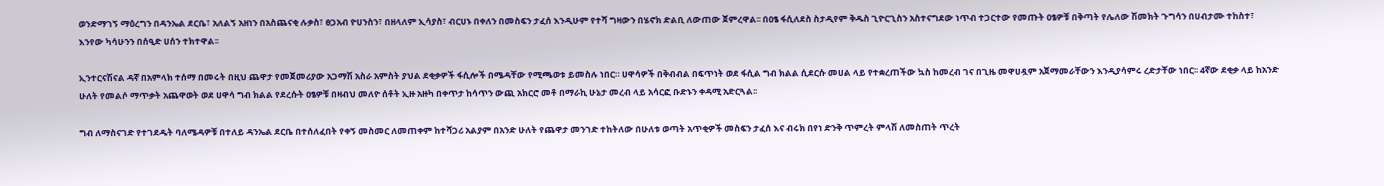ወንድማገኝ ማዕረግን በዳንኤል ደርቤ፣ አለልኝ አዘነን በአስጨናቂ ሉቃስ፣ ፀጋአብ ዮሀንስን፣ በዘላለም ኢሳያስ፣ ብርሀኑ በቀለን በመስፍን ታፈሰ እንዲሁም የተሻ ግዛውን በሄኖክ ድልቢ ለውጠው ጀምረዋል፡፡ በዐፄ ፋሲለደስ ስታዲየም ቅዱስ ጊዮርጊስን አስተናግደው ነጥብ ተጋርተው የመጡት ዐፄዎቹ በቅጣት የሌለው ሽመክት ጉግሳን በሀብታሙ ተከስተ፣ እንየው ካሳሁንን በሰዒድ ሀሰን ተክተዋል፡፡

ኢንተርናሽናል ዳኛ በአምላክ ተሰማ በመሩት በዚህ ጨዋታ የመጀመሪያው አጋማሽ አስራ አምስት ያህል ደቂቃዎች ፋሲሎች በሜዳቸው የሚጫወቱ ይመስሉ ነበር። ሀዋሳዎች በቅብብል በፍጥነት ወደ ፋሲል ግብ ክልል ሲደርሱ መሀል ላይ የተቋረጠችው ኳስ ከመረብ ገና በጊዜ መዋሀዷም አጀማመራቸውን እንዲያሳምሩ ረድታቸው ነበር፡፡ 4ኛው ደቂቃ ላይ ከአንድ ሁለት የመልሶ ማጥቃት አጨዋወት ወደ ሀዋሳ ግብ ክልል የደረሱት ዐፄዎቹ በዛብህ መለዮ ሰቶት ኢዙ አዙካ በቀጥታ ከሳጥን ውጪ አክርሮ መቶ በማራኪ ሁኔታ መረብ ላይ አሳርፎ ቡድኑን ቀዳሚ አድርጓል፡፡

ግብ ለማስናገድ የተገደዱት ባለሜዳዎቹ በተለይ ዳንኤል ደርቤ በተሰለፈበት የቀኝ መስመር ለመጠቀም ከተሻጋሪ አልያም በአንድ ሁለት የጨዋታ መንገድ ተከትለው በሁለቱ ወጣት አጥቂዎች መስፍን ታፈሰ እና ብሩክ በየነ ድንቅ ጥምረት ምላሽ ለመስጠት ጥረት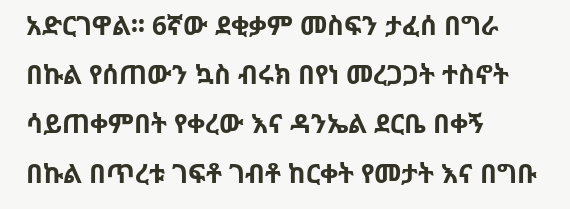አድርገዋል፡፡ 6ኛው ደቂቃም መስፍን ታፈሰ በግራ በኩል የሰጠውን ኳስ ብሩክ በየነ መረጋጋት ተስኖት ሳይጠቀምበት የቀረው እና ዳንኤል ደርቤ በቀኝ በኩል በጥረቱ ገፍቶ ገብቶ ከርቀት የመታት እና በግቡ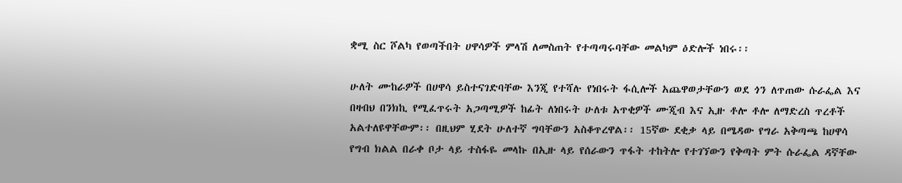ቋሚ ስር ሾልካ የወጣችበት ሀዋሳዎች ምላሽ ለመስጠት የተጣጣሩባቸው መልካም ዕድሎች ነበሩ፡፡

ሁለት ሙከራዎች በሀዋሳ ይስተናገድባቸው እንጂ የተሻሉ የነበሩት ፋሲሎች አጨዋወታቸውን ወደ ጎን ለጥጠው ሱራፌል እና በዛብህ በንክኪ የሚፈጥሩት አጋጣሚዎች ከፊት ለነበሩት ሁለቱ አጥቂዎች ሙጂብ እና ኢዙ ቶሎ ቶሎ ለማድረስ ጥረቶች አልተለዩዋቸውም፡፡ በዚህም ሂደት ሁለተኛ ግባቸውን አስቆጥረዋል፡፡ 15ኛው ደቂቃ ላይ በሜዳው የግራ አቅጣጫ ከሀዋሳ የግብ ክልል በራቀ ቦታ ላይ ተስፋዬ መላኩ በኢዙ ላይ የሰራውን ጥፋት ተከትሎ የተገኘውን የቅጣት ምት ሱራፌል ዳኛቸው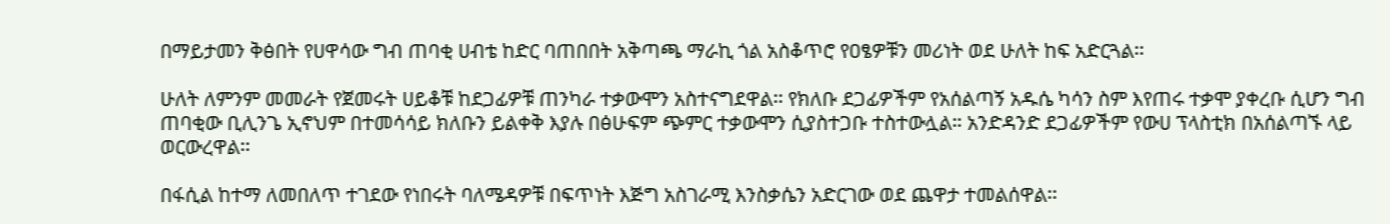በማይታመን ቅፅበት የሀዋሳው ግብ ጠባቂ ሀብቴ ከድር ባጠበበት አቅጣጫ ማራኪ ጎል አስቆጥሮ የዐፄዎቹን መሪነት ወደ ሁለት ከፍ አድርጓል፡፡

ሁለት ለምንም መመራት የጀመሩት ሀይቆቹ ከደጋፊዎቹ ጠንካራ ተቃውሞን አስተናግደዋል፡፡ የክለቡ ደጋፊዎችም የአሰልጣኝ አዱሴ ካሳን ስም እየጠሩ ተቃሞ ያቀረቡ ሲሆን ግብ ጠባቂው ቢሊንጌ ኢኖህም በተመሳሳይ ክለቡን ይልቀቅ እያሉ በፅሁፍም ጭምር ተቃውሞን ሲያስተጋቡ ተስተውሏል። አንድዳንድ ደጋፊዎችም የውሀ ፕላስቲክ በአሰልጣኙ ላይ ወርውረዋል፡፡

በፋሲል ከተማ ለመበለጥ ተገደው የነበሩት ባለሜዳዎቹ በፍጥነት እጅግ አስገራሚ እንስቃሴን አድርገው ወደ ጨዋታ ተመልሰዋል፡፡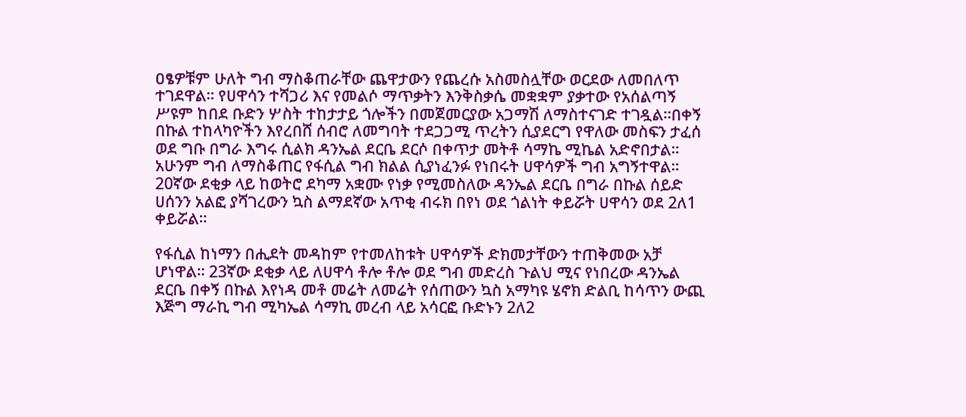ዐፄዎቹም ሁለት ግብ ማስቆጠራቸው ጨዋታውን የጨረሱ አስመስሏቸው ወርደው ለመበለጥ ተገደዋል፡፡ የሀዋሳን ተሻጋሪ እና የመልሶ ማጥቃትን እንቅስቃሴ መቋቋም ያቃተው የአሰልጣኝ ሥዩም ከበደ ቡድን ሦስት ተከታታይ ጎሎችን በመጀመርያው አጋማሽ ለማስተናገድ ተገዷል፡፡በቀኝ በኩል ተከላካዮችን እየረበሸ ሰብሮ ለመግባት ተደጋጋሚ ጥረትን ሲያደርግ የዋለው መስፍን ታፈሰ ወደ ግቡ በግራ እግሩ ሲልክ ዳንኤል ደርቤ ደርሶ በቀጥታ መትቶ ሳማኬ ሚኬል አድኖበታል፡፡ አሁንም ግብ ለማስቆጠር የፋሲል ግብ ክልል ሲያነፈንፉ የነበሩት ሀዋሳዎች ግብ አግኝተዋል፡፡ 20ኛው ደቂቃ ላይ ከወትሮ ደካማ አቋሙ የነቃ የሚመስለው ዳንኤል ደርቤ በግራ በኩል ሰይድ ሀሰንን አልፎ ያሻገረውን ኳስ ልማደኛው አጥቂ ብሩክ በየነ ወደ ጎልነት ቀይሯት ሀዋሳን ወደ 2ለ1 ቀይሯል፡፡

የፋሲል ከነማን በሒደት መዳከም የተመለከቱት ሀዋሳዎች ድክመታቸውን ተጠቅመው አቻ ሆነዋል፡፡ 23ኛው ደቂቃ ላይ ለሀዋሳ ቶሎ ቶሎ ወደ ግብ መድረስ ጉልህ ሚና የነበረው ዳንኤል ደርቤ በቀኝ በኩል እየነዳ መቶ መሬት ለመሬት የሰጠውን ኳስ አማካዩ ሄኖክ ድልቢ ከሳጥን ውጪ እጅግ ማራኪ ግብ ሚካኤል ሳማኪ መረብ ላይ አሳርፎ ቡድኑን 2ለ2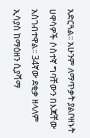አድርጓል፡፡ አሁንም ለማጥቃት ያልቦዘኑት ሀዋሳዎች ሶስተኛ ግባቸውን በእጃቸው አስገብተዋል፡፡ 34ኛው ደቂቃ ዘላለም ኢሳያስ ከማዕዘን ሲያሻማ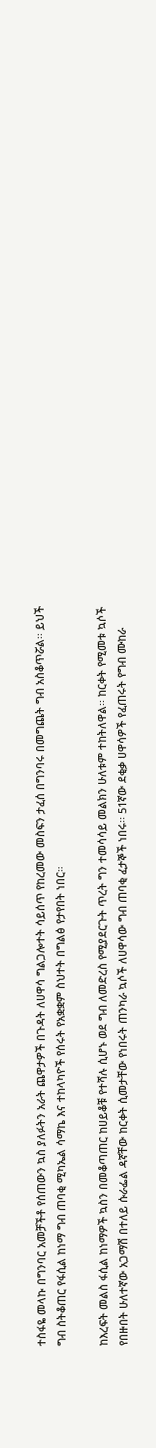ተስፋዬ መላኩ በግንባር አመቻችቶ የሰጠውን ኳስ ያለፉትን አራት ጨዋታዎች በጉዳት ለሀዋሳ ግልጋሎተት ሳይሰጥ የከረመው መስፍን ታፈሰ በግንባሩ በመግጨት ግብ አስቆጥሯል፡፡ ይህች ግብ ስትቆጠር የፋሲል ከነማ ግብ ጠባቂ ሚካኤል ሳማኬ እና ተከላካዮች የሰሩት የአቋቋም ስህተት በግልፅ የታየበት ነበር።

ከእረፍት መልስ ፋሲል ከነማዎች ኳስን በመቆጣጠር ከሀይቆቹ የተሻሉ ሲሆኑ ወደ ግብ ለመድረስ የሚያደርጉት ጥረት ግን ተመሳሳይ መልክን ሁለቱም ተከትለዋል፡፡ ከርቀት የሚመቱ ኳሶች የበዙበት ሁለተኛው አጋማሽ በተለይ ሱራፌል ዳኛቸው ከርቀት ሲመታቸው የነበሩት ጠንካራ ኳሶች ለሀዋሳው ግብ ጠባቂ ፈታኞች ነበሩ፡፡ 51ኛው ደቂቃ ሀዋሳዎች የፈጠሩት የግብ ሙከራ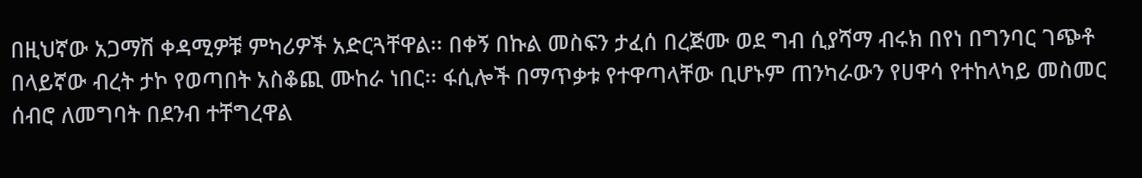በዚህኛው አጋማሽ ቀዳሚዎቹ ምካሪዎች አድርጓቸዋል፡፡ በቀኝ በኩል መስፍን ታፈሰ በረጅሙ ወደ ግብ ሲያሻማ ብሩክ በየነ በግንባር ገጭቶ በላይኛው ብረት ታኮ የወጣበት አስቆጪ ሙከራ ነበር፡፡ ፋሲሎች በማጥቃቱ የተዋጣላቸው ቢሆኑም ጠንካራውን የሀዋሳ የተከላካይ መስመር ሰብሮ ለመግባት በደንብ ተቸግረዋል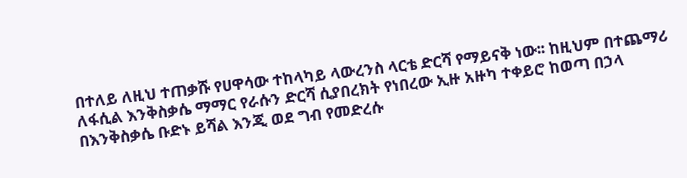በተለይ ለዚህ ተጠቃሹ የሀዋሳው ተከላካይ ላውረንስ ላርቴ ድርሻ የማይናቅ ነው፡፡ ከዚህም በተጨማሪ ለፋሲል እንቅስቃሴ ማማር የራሱን ድርሻ ሲያበረክት የነበረው ኢዙ አዙካ ተቀይሮ ከወጣ በኃላ በእንቅስቃሴ ቡድኑ ይሻል እንጂ ወደ ግብ የመድረሱ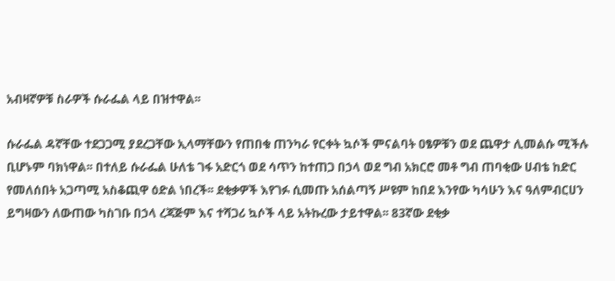አብዛኛዎቹ ስራዎች ሱራፌል ላይ በዝተዋል፡፡

ሱራፌል ዳኛቸው ተደጋጋሚ ያደረጋቸው ኢላማቸውን የጠበቁ ጠንካራ የርቀት ኳሶች ምናልባት ዐፄዎቹን ወደ ጨዋታ ሊመልሱ ሚችሉ ቢሆኑም ባክነዋል፡፡ በተለይ ሱራፌል ሁለቴ ገፋ አድርጎ ወደ ሳጥን ከተጠጋ በኃላ ወደ ግብ አክርሮ መቶ ግብ ጠባቂው ሀብቴ ከድር የመለሰበት አጋጣሚ አስቆጪዋ ዕድል ነበረች፡፡ ደቂቃዎች እየገፉ ሲመጡ አሰልጣኝ ሥዩም ከበደ እንየው ካሳሁን እና ዓለምብርሀን ይግዛውን ለውጠው ካስገቡ በኃላ ረጃጅም እና ተሻጋሪ ኳሶች ላይ አትኩረው ታይተዋል፡፡ 83ኛው ደቂቃ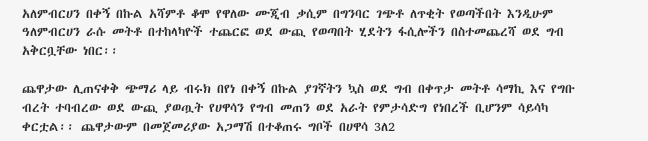አለምብርሀን በቀኝ በኩል አሻምቶ ቆሞ የዋለው ሙጂብ ቃሲም በግንባር ገጭቶ ለጥቂት የወጣችበት እንዲሁም ዓለምብርሀን ራሱ መትቶ በተከላካዮች ተጨርፎ ወደ ውጪ የወጣበት ሂደትን ፋሲሎችን በስተመጨረሻ ወደ ግብ አቅርቧቸው ነበር፡፡

ጨዋታው ሊጠናቀቅ ጭማሪ ላይ ብሩክ በየነ በቀኝ በኩል ያገኛትን ኳስ ወደ ግብ በቀጥታ መትቶ ሳማኪ እና የግቡ ብረት ተባብረው ወደ ውጪ ያወጧት የሀዋሳን የግብ መጠን ወደ አራት የምታሳድግ የነበረች ቢሆንም ሳይሳካ ቀርቷል፡፡ ጨዋታውም በመጀመሪያው አጋማሽ በተቆጠሩ ግቦች በሀዋሳ 3ለ2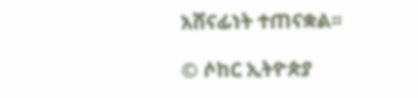አሸናፊነት ተጠናቋል፡፡

© ሶከር ኢትዮጵያ